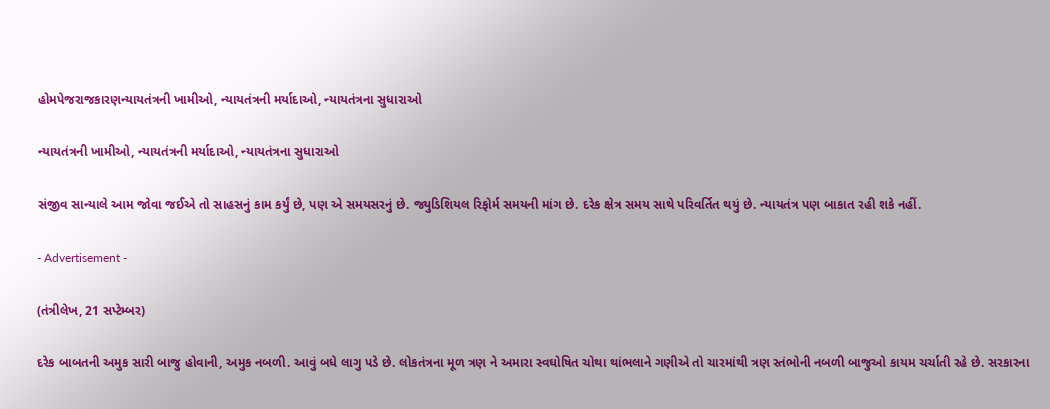હોમપેજરાજકારણન્યાયતંત્રની ખામીઓ, ન્યાયતંત્રની મર્યાદાઓ, ન્યાયતંત્રના સુધારાઓ

ન્યાયતંત્રની ખામીઓ, ન્યાયતંત્રની મર્યાદાઓ, ન્યાયતંત્રના સુધારાઓ

સંજીવ સાન્યાલે આમ જોવા જઈએ તો સાહસનું કામ કર્યું છે, પણ એ સમયસરનું છે. જ્યુડિશિયલ રિફોર્મ સમયની માંગ છે. દરેક ક્ષેત્ર સમય સાથે પરિવર્તિત થયું છે. ન્યાયતંત્ર પણ બાકાત રહી શકે નહીં.

- Advertisement -

(તંત્રીલેખ, 21 સપ્ટેમ્બર)

દરેક બાબતની અમુક સારી બાજુ હોવાની, અમુક નબળી. આવું બધે લાગુ પડે છે. લોકતંત્રના મૂળ ત્રણ ને અમારા સ્વઘોષિત ચોથા થાંભલાને ગણીએ તો ચારમાંથી ત્રણ સ્તંભોની નબળી બાજુઓ કાયમ ચર્ચાતી રહે છે. સરકારના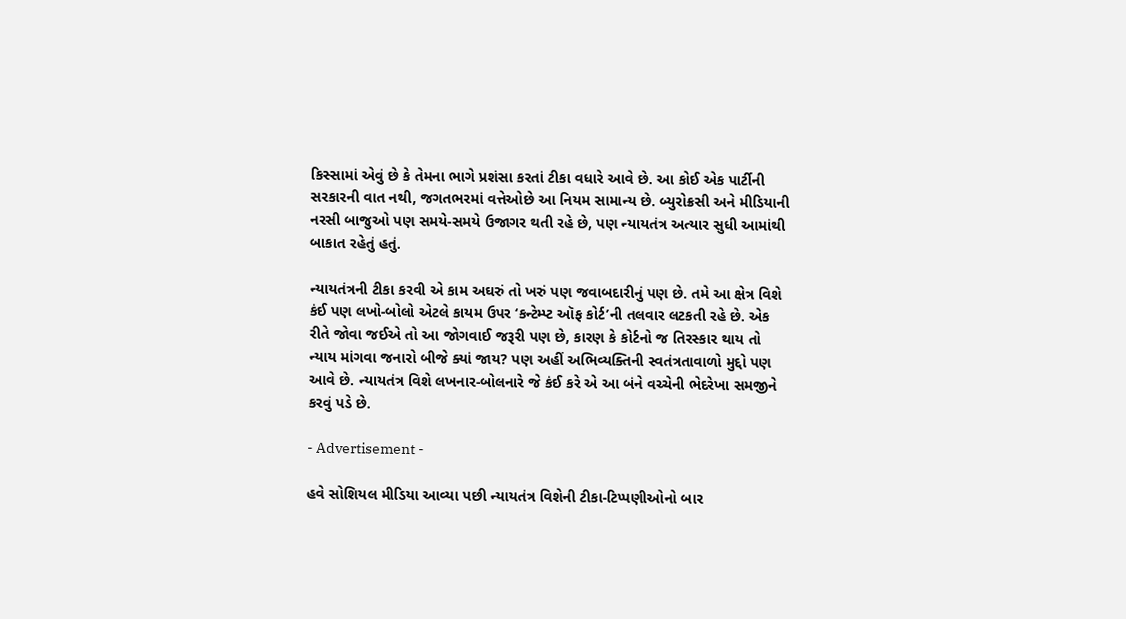કિસ્સામાં એવું છે કે તેમના ભાગે પ્રશંસા કરતાં ટીકા વધારે આવે છે. આ કોઈ એક પાર્ટીની સરકારની વાત નથી, જગતભરમાં વત્તેઓછે આ નિયમ સામાન્ય છે. બ્યુરોક્રસી અને મીડિયાની નરસી બાજુઓ પણ સમયે-સમયે ઉજાગર થતી રહે છે, પણ ન્યાયતંત્ર અત્યાર સુધી આમાંથી બાકાત રહેતું હતું.

ન્યાયતંત્રની ટીકા કરવી એ કામ અઘરું તો ખરું પણ જવાબદારીનું પણ છે. તમે આ ક્ષેત્ર વિશે કંઈ પણ લખો-બોલો એટલે કાયમ ઉપર ‘કન્ટેમ્પ્ટ ઑફ કોર્ટ’ની તલવાર લટકતી રહે છે. એક રીતે જોવા જઈએ તો આ જોગવાઈ જરૂરી પણ છે, કારણ કે કોર્ટનો જ તિરસ્કાર થાય તો ન્યાય માંગવા જનારો બીજે ક્યાં જાય? પણ અહીં અભિવ્યક્તિની સ્વતંત્રતાવાળો મુદ્દો પણ આવે છે. ન્યાયતંત્ર વિશે લખનાર-બોલનારે જે કંઈ કરે એ આ બંને વચ્ચેની ભેદરેખા સમજીને કરવું પડે છે.

- Advertisement -

હવે સોશિયલ મીડિયા આવ્યા પછી ન્યાયતંત્ર વિશેની ટીકા-ટિપ્પણીઓનો બાર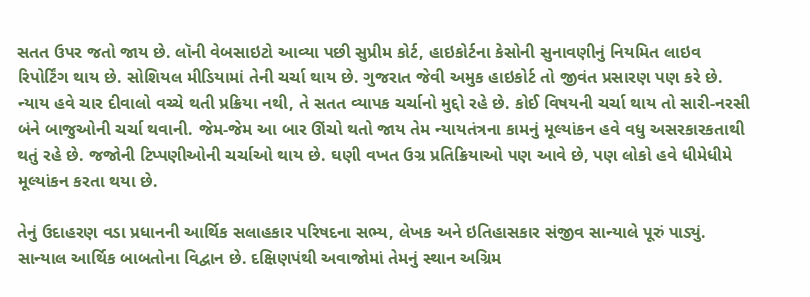સતત ઉપર જતો જાય છે. લૉની વેબસાઇટો આવ્યા પછી સુપ્રીમ કોર્ટ, હાઇકોર્ટના કેસોની સુનાવણીનું નિયમિત લાઇવ રિપોર્ટિંગ થાય છે. સોશિયલ મીડિયામાં તેની ચર્ચા થાય છે. ગુજરાત જેવી અમુક હાઇકોર્ટ તો જીવંત પ્રસારણ પણ કરે છે. ન્યાય હવે ચાર દીવાલો વચ્ચે થતી પ્રક્રિયા નથી, તે સતત વ્યાપક ચર્ચાનો મુદ્દો રહે છે. કોઈ વિષયની ચર્ચા થાય તો સારી-નરસી બંને બાજુઓની ચર્ચા થવાની. જેમ-જેમ આ બાર ઊંચો થતો જાય તેમ ન્યાયતંત્રના કામનું મૂલ્યાંકન હવે વધુ અસરકારકતાથી થતું રહે છે. જજોની ટિપ્પણીઓની ચર્ચાઓ થાય છે. ઘણી વખત ઉગ્ર પ્રતિક્રિયાઓ પણ આવે છે, પણ લોકો હવે ધીમેધીમે મૂલ્યાંકન કરતા થયા છે.

તેનું ઉદાહરણ વડા પ્રધાનની આર્થિક સલાહકાર પરિષદના સભ્ય, લેખક અને ઇતિહાસકાર સંજીવ સાન્યાલે પૂરું પાડ્યું. સાન્યાલ આર્થિક બાબતોના વિદ્વાન છે. દક્ષિણપંથી અવાજોમાં તેમનું સ્થાન અગ્રિમ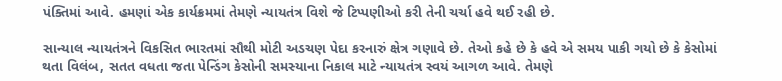પંક્તિમાં આવે. હમણાં એક કાર્યક્રમમાં તેમણે ન્યાયતંત્ર વિશે જે ટિપ્પણીઓ કરી તેની ચર્ચા હવે થઈ રહી છે.

સાન્યાલ ન્યાયતંત્રને વિકસિત ભારતમાં સૌથી મોટી અડચણ પેદા કરનારું ક્ષેત્ર ગણાવે છે. તેઓ કહે છે કે હવે એ સમય પાકી ગયો છે કે કેસોમાં થતા વિલંબ, સતત વધતા જતા પેન્ડિંગ કેસોની સમસ્યાના નિકાલ માટે ન્યાયતંત્ર સ્વયં આગળ આવે. તેમણે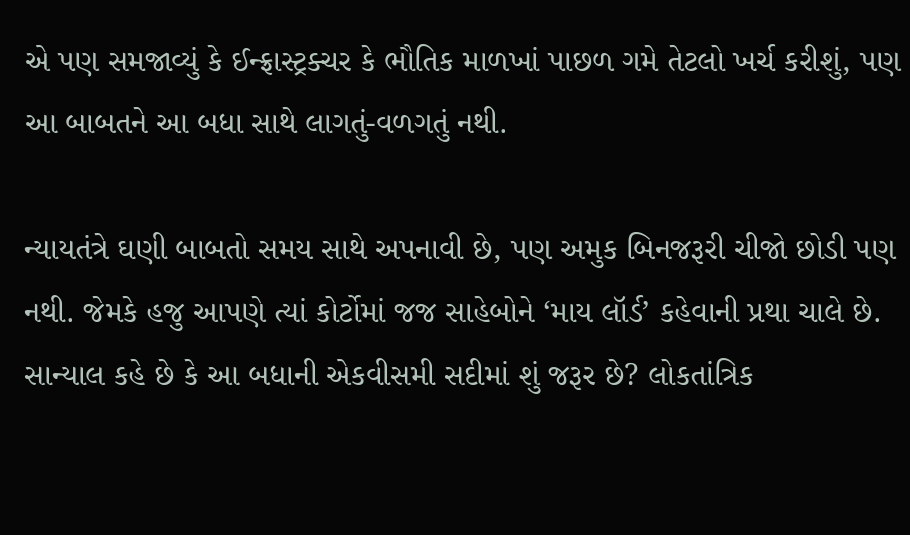એ પણ સમજાવ્યું કે ઈન્ફ્રાસ્ટ્રક્ચર કે ભૌતિક માળખાં પાછળ ગમે તેટલો ખર્ચ કરીશું, પણ આ બાબતને આ બધા સાથે લાગતું-વળગતું નથી.

ન્યાયતંત્રે ઘણી બાબતો સમય સાથે અપનાવી છે, પણ અમુક બિનજરૂરી ચીજો છોડી પણ નથી. જેમકે હજુ આપણે ત્યાં કોર્ટોમાં જજ સાહેબોને ‘માય લૉર્ડ’ કહેવાની પ્રથા ચાલે છે. સાન્યાલ કહે છે કે આ બધાની એકવીસમી સદીમાં શું જરૂર છે? લોકતાંત્રિક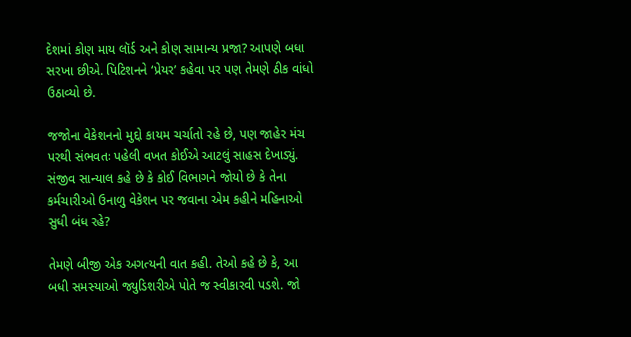દેશમાં કોણ માય લૉર્ડ અને કોણ સામાન્ય પ્રજા? આપણે બધા સરખા છીએ. પિટિશનને ‘પ્રેયર’ કહેવા પર પણ તેમણે ઠીક વાંધો ઉઠાવ્યો છે.

જજોના વેકેશનનો મુદ્દો કાયમ ચર્ચાતો રહે છે, પણ જાહેર મંચ પરથી સંભવતઃ પહેલી વખત કોઈએ આટલું સાહસ દેખાડ્યું. સંજીવ સાન્યાલ કહે છે કે કોઈ વિભાગને જોયો છે કે તેના કર્મચારીઓ ઉનાળુ વેકેશન પર જવાના એમ કહીને મહિનાઓ સુધી બંધ રહે?

તેમણે બીજી એક અગત્યની વાત કહી. તેઓ કહે છે કે, આ બધી સમસ્યાઓ જ્યુડિશરીએ પોતે જ સ્વીકારવી પડશે. જો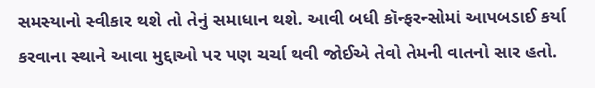સમસ્યાનો સ્વીકાર થશે તો તેનું સમાધાન થશે. આવી બધી કૉન્ફરન્સોમાં આપબડાઈ કર્યા કરવાના સ્થાને આવા મુદ્દાઓ પર પણ ચર્ચા થવી જોઈએ તેવો તેમની વાતનો સાર હતો.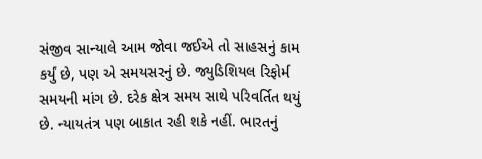સંજીવ સાન્યાલે આમ જોવા જઈએ તો સાહસનું કામ કર્યું છે, પણ એ સમયસરનું છે. જ્યુડિશિયલ રિફોર્મ સમયની માંગ છે. દરેક ક્ષેત્ર સમય સાથે પરિવર્તિત થયું છે. ન્યાયતંત્ર પણ બાકાત રહી શકે નહીં. ભારતનું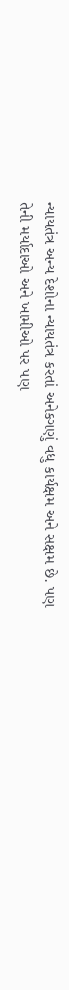ન્યાયતંત્ર અન્ય દેશોના ન્યાયતંત્ર કરતાં અનેકગણું વધુ કાર્યક્ષમ અને સક્ષમ છે. પણ તેની મર્યાદાઓ અને ખામીઓ પર પણ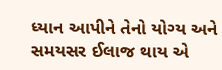ધ્યાન આપીને તેનો યોગ્ય અને સમયસર ઈલાજ થાય એ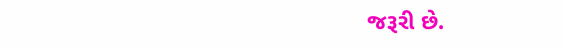જરૂરી છે.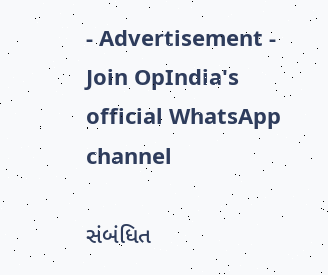- Advertisement -
Join OpIndia's official WhatsApp channel

સંબંધિત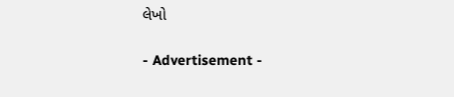લેખો

- Advertisement -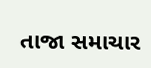તાજા સમાચાર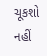ચૂકશો નહીં